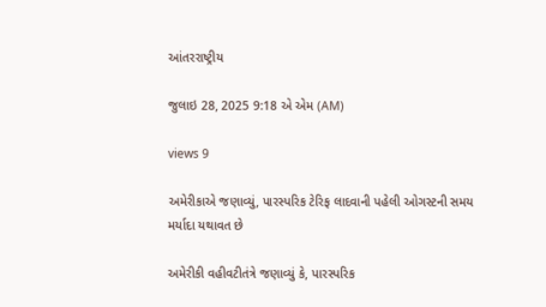આંતરરાષ્ટ્રીય

જુલાઇ 28, 2025 9:18 એ એમ (AM)

views 9

અમેરીકાએ જણાવ્યું, પારસ્પરિક ટેરિફ લાદવાની પહેલી ઓગસ્ટની સમય મર્યાદા યથાવત છે

અમેરીકી વહીવટીતંત્રે જણાવ્યું કે, પારસ્પરિક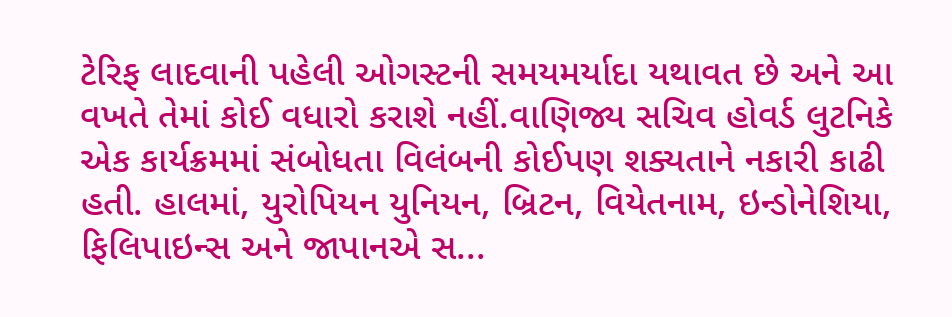ટેરિફ લાદવાની પહેલી ઓગસ્ટની સમયમર્યાદા યથાવત છે અને આ વખતે તેમાં કોઈ વધારો કરાશે નહીં.વાણિજ્ય સચિવ હોવર્ડ લુટનિકે એક કાર્યક્રમમાં સંબોધતા વિલંબની કોઈપણ શક્યતાને નકારી કાઢી હતી. હાલમાં, યુરોપિયન યુનિયન, બ્રિટન, વિયેતનામ, ઇન્ડોનેશિયા, ફિલિપાઇન્સ અને જાપાનએ સ...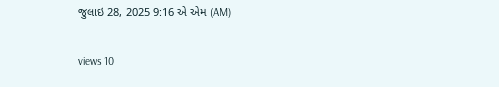જુલાઇ 28, 2025 9:16 એ એમ (AM)

views 10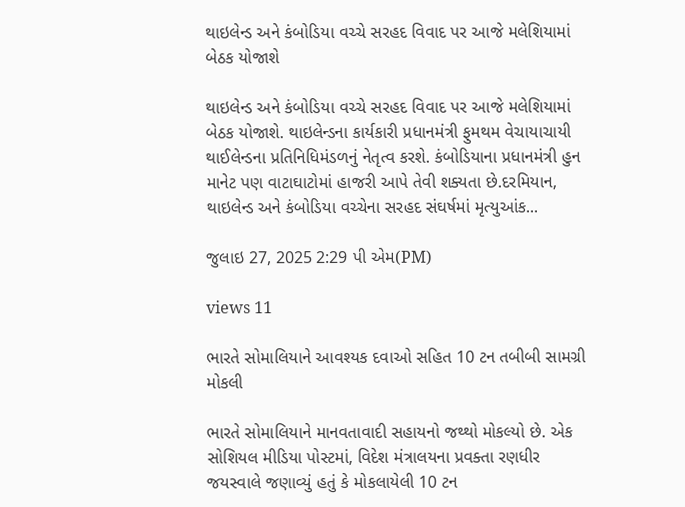થાઇલેન્ડ અને કંબોડિયા વચ્ચે સરહદ વિવાદ પર આજે મલેશિયામાં બેઠક યોજાશે

થાઇલેન્ડ અને કંબોડિયા વચ્ચે સરહદ વિવાદ પર આજે મલેશિયામાં બેઠક યોજાશે. થાઇલેન્ડના કાર્યકારી પ્રધાનમંત્રી ફુમથમ વેચાયાચાયી થાઈલેન્ડના પ્રતિનિધિમંડળનું નેતૃત્વ કરશે. કંબોડિયાના પ્રધાનમંત્રી હુન માનેટ પણ વાટાઘાટોમાં હાજરી આપે તેવી શક્યતા છે.દરમિયાન, થાઇલેન્ડ અને કંબોડિયા વચ્ચેના સરહદ સંઘર્ષમાં મૃત્યુઆંક...

જુલાઇ 27, 2025 2:29 પી એમ(PM)

views 11

ભારતે સોમાલિયાને આવશ્યક દવાઓ સહિત 10 ટન તબીબી સામગ્રી મોકલી

ભારતે સોમાલિયાને માનવતાવાદી સહાયનો જથ્થો મોકલ્યો છે. એક સોશિયલ મીડિયા પોસ્ટમાં, વિદેશ મંત્રાલયના પ્રવક્તા રણધીર જયસ્વાલે જણાવ્યું હતું કે મોકલાયેલી 10 ટન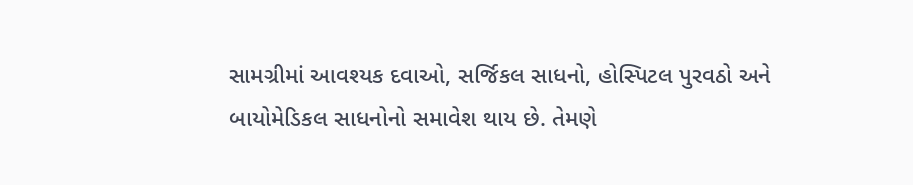સામગ્રીમાં આવશ્યક દવાઓ, સર્જિકલ સાધનો, હોસ્પિટલ પુરવઠો અને બાયોમેડિકલ સાધનોનો સમાવેશ થાય છે. તેમણે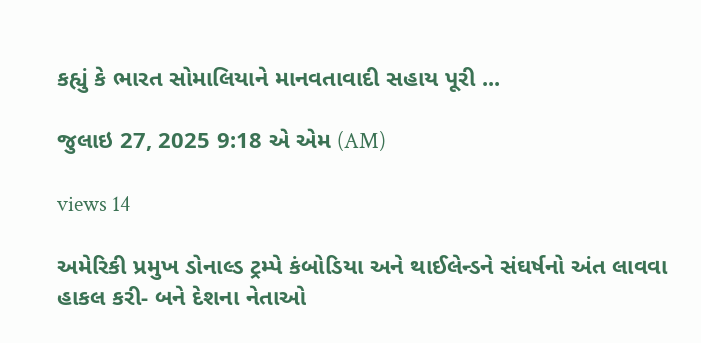કહ્યું કે ભારત સોમાલિયાને માનવતાવાદી સહાય પૂરી ...

જુલાઇ 27, 2025 9:18 એ એમ (AM)

views 14

અમેરિકી પ્રમુખ ડોનાલ્ડ ટ્રમ્પે કંબોડિયા અને થાઈલેન્ડને સંઘર્ષનો અંત લાવવા હાકલ કરી- બને દેશના નેતાઓ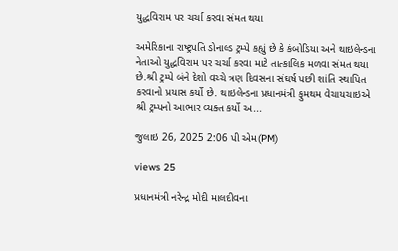યુદ્ધવિરામ પર ચર્ચા કરવા સંમત થયા

અમેરિકાના રાષ્ટ્રપતિ ડોનાલ્ડ ટ્રમ્પે કહ્યું છે કે કંબોડિયા અને થાઇલેન્ડના નેતાઓ યુદ્ધવિરામ પર ચર્ચા કરવા માટે તાત્કાલિક મળવા સંમત થયા છે.શ્રી ટ્રમ્પે બંને દેશો વચ્ચે ત્રણ દિવસના સંઘર્ષ પછી શાંતિ સ્થાપિત કરવાનો પ્રયાસ કર્યો છે. થાઇલેન્ડના પ્રધાનમંત્રી ફુમથમ વેચાયચાઇએ શ્રી ટ્રમ્પનો આભાર વ્યક્ત કર્યો અ...

જુલાઇ 26, 2025 2:06 પી એમ(PM)

views 25

પ્રધાનમંત્રી નરેન્દ્ર મોદી માલદીવના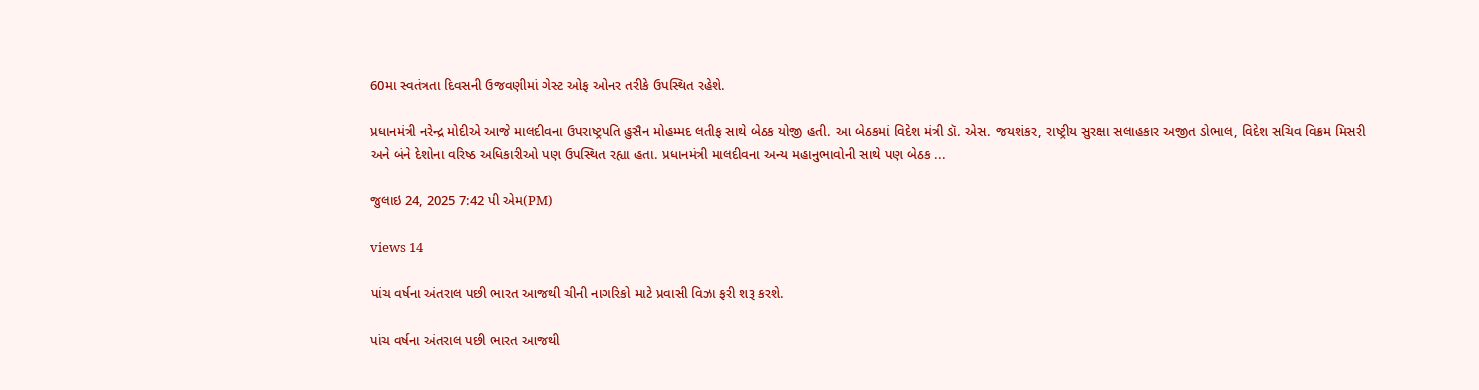60મા સ્વતંત્રતા દિવસની ઉજવણીમાં ગેસ્ટ ઓફ ઓનર તરીકે ઉપસ્થિત રહેશે.

પ્રધાનમંત્રી નરેન્દ્ર મોદીએ આજે માલદીવના ઉપરાષ્ટ્રપતિ હુસૈન મોહમ્મદ લતીફ સાથે બેઠક યોજી હતી. આ બેઠકમાં વિદેશ મંત્રી ડૉ. એસ. જયશંકર, રાષ્ટ્રીય સુરક્ષા સલાહકાર અજીત ડોભાલ, વિદેશ સચિવ વિક્રમ મિસરી અને બંને દેશોના વરિષ્ઠ અધિકારીઓ પણ ઉપસ્થિત રહ્યા હતા. પ્રધાનમંત્રી માલદીવના અન્ય મહાનુભાવોની સાથે પણ બેઠક ...

જુલાઇ 24, 2025 7:42 પી એમ(PM)

views 14

પાંચ વર્ષના અંતરાલ પછી ભારત આજથી ચીની નાગરિકો માટે પ્રવાસી વિઝા ફરી શરૂ કરશે.

પાંચ વર્ષના અંતરાલ પછી ભારત આજથી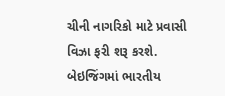ચીની નાગરિકો માટે પ્રવાસી વિઝા ફરી શરૂ કરશે. બેઇજિંગમાં ભારતીય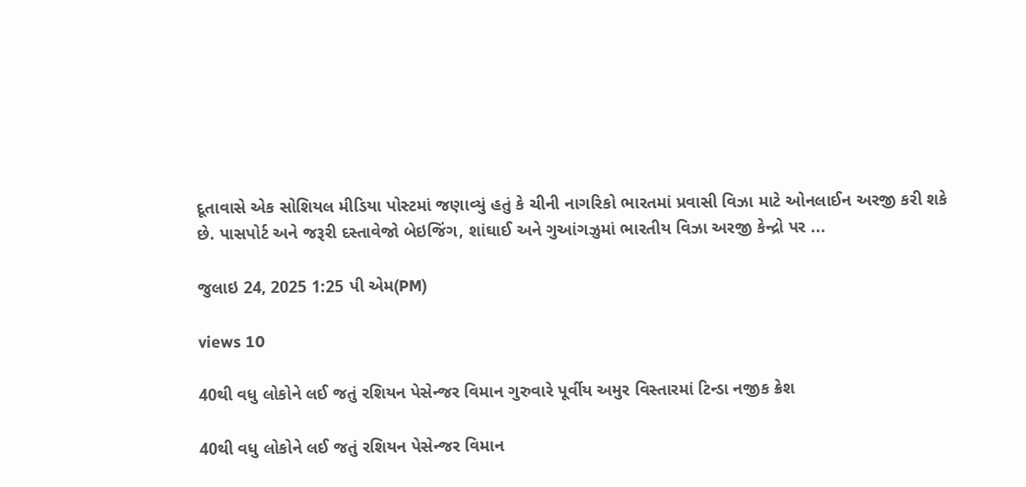દૂતાવાસે એક સોશિયલ મીડિયા પોસ્ટમાં જણાવ્યું હતું કે ચીની નાગરિકો ભારતમાં પ્રવાસી વિઝા માટે ઓનલાઈન અરજી કરી શકે છે. પાસપોર્ટ અને જરૂરી દસ્તાવેજો બેઇજિંગ, શાંઘાઈ અને ગુઆંગઝુમાં ભારતીય વિઝા અરજી કેન્દ્રો પર ...

જુલાઇ 24, 2025 1:25 પી એમ(PM)

views 10

40થી વધુ લોકોને લઈ જતું રશિયન પેસેન્જર વિમાન ગુરુવારે પૂર્વીય અમુર વિસ્તારમાં ટિન્ડા નજીક ક્રેશ

40થી વધુ લોકોને લઈ જતું રશિયન પેસેન્જર વિમાન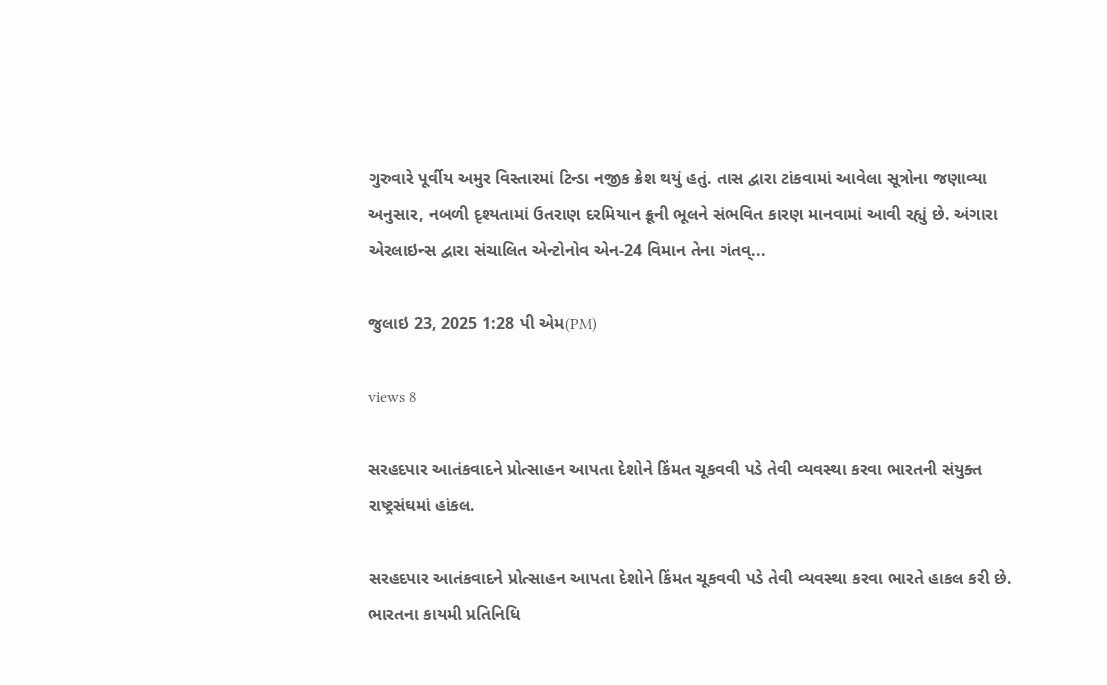ગુરુવારે પૂર્વીય અમુર વિસ્તારમાં ટિન્ડા નજીક ક્રેશ થયું હતું. તાસ દ્વારા ટાંકવામાં આવેલા સૂત્રોના જણાવ્યા અનુસાર, નબળી દૃશ્યતામાં ઉતરાણ દરમિયાન ક્રૂની ભૂલને સંભવિત કારણ માનવામાં આવી રહ્યું છે. અંગારા એરલાઇન્સ દ્વારા સંચાલિત એન્ટોનોવ એન-24 વિમાન તેના ગંતવ્...

જુલાઇ 23, 2025 1:28 પી એમ(PM)

views 8

સરહદપાર આતંકવાદને પ્રોત્સાહન આપતા દેશોને કિંમત ચૂકવવી પડે તેવી વ્યવસ્થા કરવા ભારતની સંયુક્ત રાષ્ટ્રસંઘમાં હાંકલ.

સરહદપાર આતંકવાદને પ્રોત્સાહન આપતા દેશોને કિંમત ચૂકવવી પડે તેવી વ્યવસ્થા કરવા ભારતે હાકલ કરી છે. ભારતના કાયમી પ્રતિનિધિ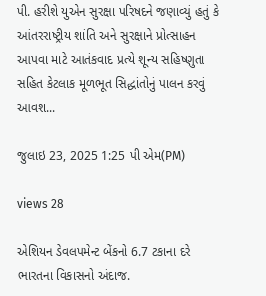પી. હરીશે યુએન સુરક્ષા પરિષદને જણાવ્યું હતું કે આંતરરાષ્ટ્રીય શાંતિ અને સુરક્ષાને પ્રોત્સાહન આપવા માટે આતંકવાદ પ્રત્યે શૂન્ય સહિષ્ણુતા સહિત કેટલાક મૂળભૂત સિદ્ધાંતોનું પાલન કરવું આવશ...

જુલાઇ 23, 2025 1:25 પી એમ(PM)

views 28

એશિયન ડેવલપમેન્ટ બેંકનો 6.7 ટકાના દરે ભારતના વિકાસનો અંદાજ.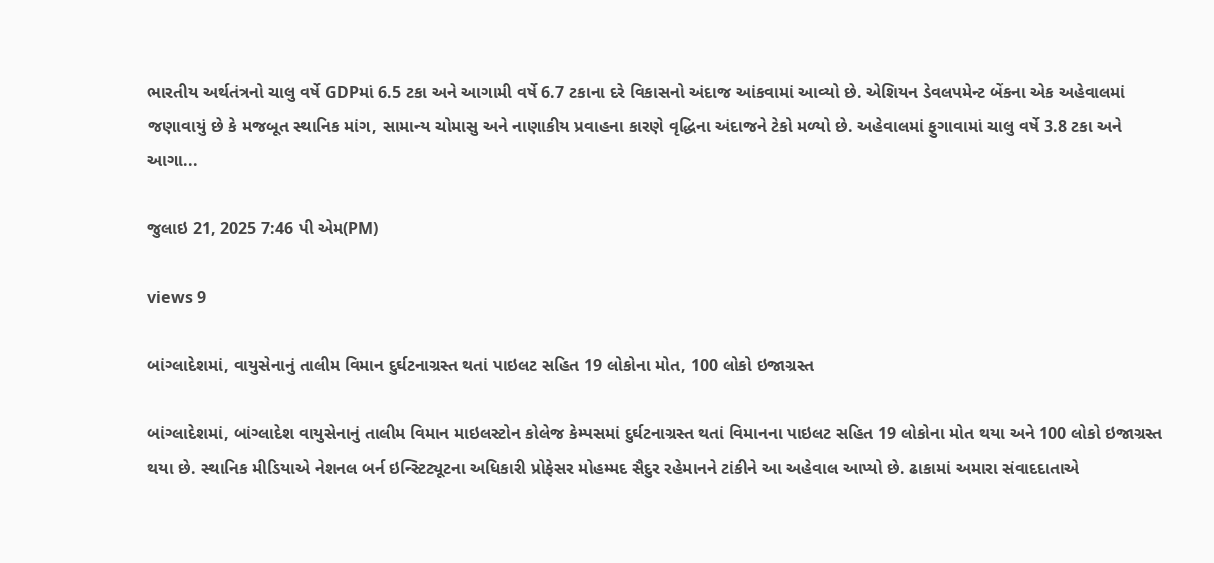ભારતીય અર્થતંત્રનો ચાલુ વર્ષે GDPમાં 6.5 ટકા અને આગામી વર્ષે 6.7 ટકાના દરે વિકાસનો અંદાજ આંકવામાં આવ્યો છે. એશિયન ડેવલપમેન્ટ બેંકના એક અહેવાલમાં જણાવાયું છે કે મજબૂત સ્થાનિક માંગ, સામાન્ય ચોમાસુ અને નાણાકીય પ્રવાહના કારણે વૃદ્ધિના અંદાજને ટેકો મળ્યો છે. અહેવાલમાં ફુગાવામાં ચાલુ વર્ષે 3.8 ટકા અને આગા...

જુલાઇ 21, 2025 7:46 પી એમ(PM)

views 9

બાંગ્લાદેશમાં, વાયુસેનાનું તાલીમ વિમાન દુર્ઘટનાગ્રસ્ત થતાં પાઇલટ સહિત 19 લોકોના મોત, 100 લોકો ઇજાગ્રસ્ત

બાંગ્લાદેશમાં, બાંગ્લાદેશ વાયુસેનાનું તાલીમ વિમાન માઇલસ્ટોન કોલેજ કેમ્પસમાં દુર્ઘટનાગ્રસ્ત થતાં વિમાનના પાઇલટ સહિત 19 લોકોના મોત થયા અને 100 લોકો ઇજાગ્રસ્ત થયા છે. સ્થાનિક મીડિયાએ નેશનલ બર્ન ઇન્સ્ટિટ્યૂટના અધિકારી પ્રોફેસર મોહમ્મદ સૈદુર રહેમાનને ટાંકીને આ અહેવાલ આપ્યો છે. ઢાકામાં અમારા સંવાદદાતાએ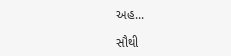અહ...

સૌથી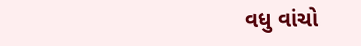વધુ વાંચો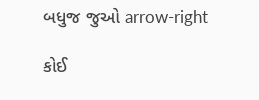બધુજ જુઓ arrow-right

કોઈ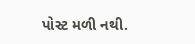પોસ્ટ મળી નથી.